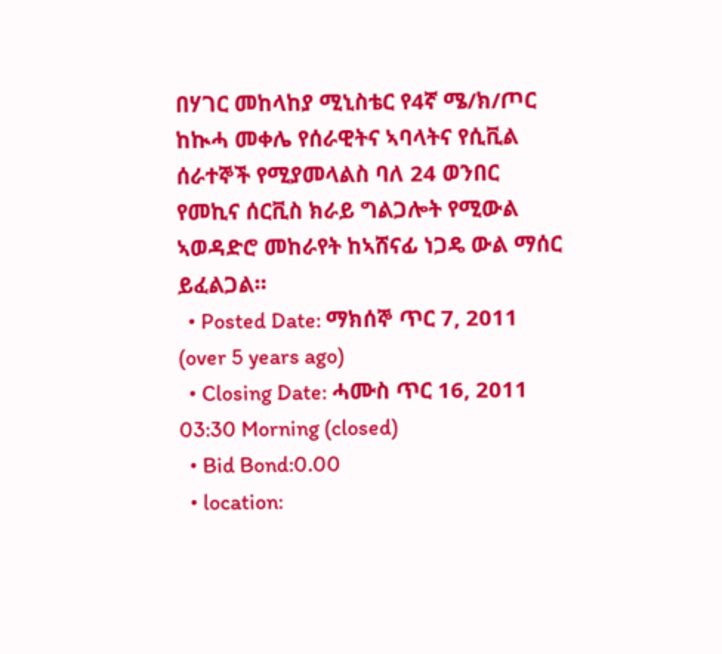በሃገር መከላከያ ሚኒስቴር የ4ኛ ሜ/ክ/ጦር ከኲሓ መቀሌ የሰራዊትና ኣባላትና የሲቪል ሰራተኞች የሚያመላልስ ባለ 24 ወንበር የመኪና ሰርቪስ ክራይ ግልጋሎት የሚውል ኣወዳድሮ መከራየት ከኣሸናፊ ነጋዴ ውል ማሰር ይፈልጋል።
  • Posted Date: ማክሰኞ ጥር 7, 2011 (over 5 years ago)
  • Closing Date: ሓሙስ ጥር 16, 2011 03:30 Morning (closed)
  • Bid Bond:0.00
  • location: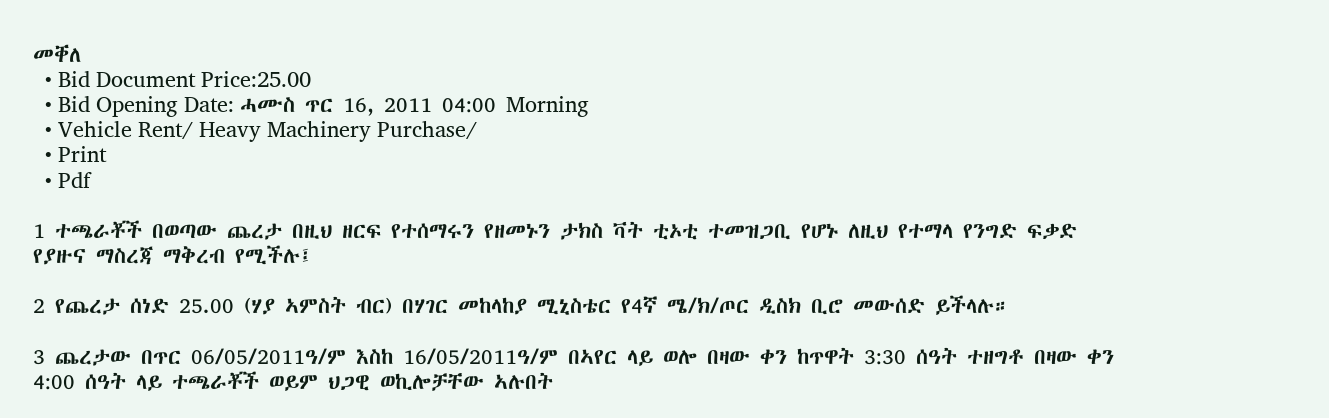መቐለ
  • Bid Document Price:25.00
  • Bid Opening Date: ሓሙስ ጥር 16, 2011 04:00 Morning
  • Vehicle Rent/ Heavy Machinery Purchase/
  • Print
  • Pdf

1 ተጫራቾች በወጣው ጨረታ በዚህ ዘርፍ የተሰማሩን የዘመኑን ታክስ ቫት ቲኦቲ ተመዝጋቢ የሆኑ ለዚህ የተማላ የንግድ ፍቃድ የያዙና ማስረጃ ማቅረብ የሚችሉ፤

2 የጨረታ ሰነድ 25.00 (ሃያ ኣምስት ብር) በሃገር መከላከያ ሚኒስቴር የ4ኛ ሜ/ክ/ጦር ዲስክ ቢሮ መውሰድ ይችላሉ።

3 ጨረታው በጥር 06/05/2011ዓ/ም እስከ 16/05/2011ዓ/ም በኣየር ላይ ወሎ በዛው ቀን ከጥዋት 3:30 ሰዓት ተዘግቶ በዛው ቀን 4:00 ሰዓት ላይ ተጫራቾች ወይም ህጋዊ ወኪሎቻቸው ኣሉበት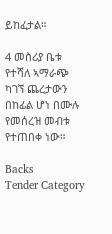ይከፈታል።

4 መስሪያ ቤቱ የተሻለ ኣማራጭ ካገኘ ጨረታውን በከፊል ሆነ በሙሉ የመሰረዝ መብቱ የተጠበቀ ነው።

Backs
Tender Category